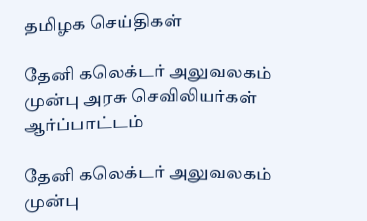தமிழக செய்திகள்

தேனி கலெக்டர் அலுவலகம் முன்பு அரசு செவிலியர்கள் ஆர்ப்பாட்டம்

தேனி கலெக்டர் அலுவலகம் முன்பு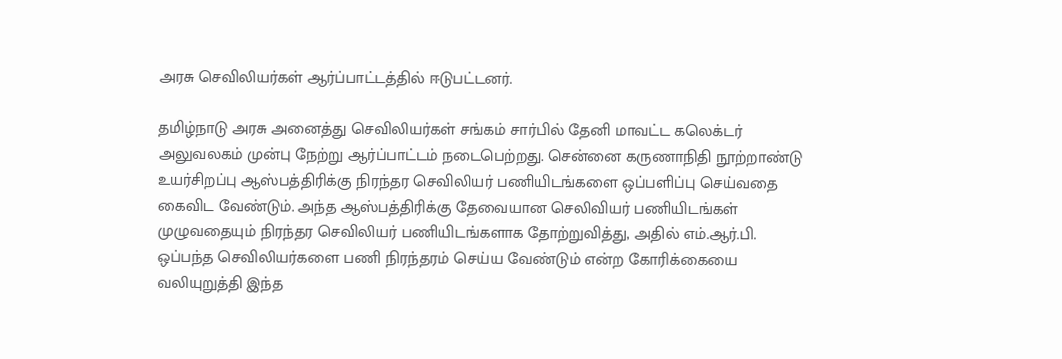அரசு செவிலியர்கள் ஆர்ப்பாட்டத்தில் ஈடுபட்டனர்.

தமிழ்நாடு அரசு அனைத்து செவிலியர்கள் சங்கம் சார்பில் தேனி மாவட்ட கலெக்டர் அலுவலகம் முன்பு நேற்று ஆர்ப்பாட்டம் நடைபெற்றது. சென்னை கருணாநிதி நூற்றாண்டு உயர்சிறப்பு ஆஸ்பத்திரிக்கு நிரந்தர செவிலியர் பணியிடங்களை ஒப்பளிப்பு செய்வதை கைவிட வேண்டும். அந்த ஆஸ்பத்திரிக்கு தேவையான செலிவியர் பணியிடங்கள் முழுவதையும் நிரந்தர செவிலியர் பணியிடங்களாக தோற்றுவித்து, அதில் எம்.ஆர்.பி. ஒப்பந்த செவிலியர்களை பணி நிரந்தரம் செய்ய வேண்டும் என்ற கோரிக்கையை வலியுறுத்தி இந்த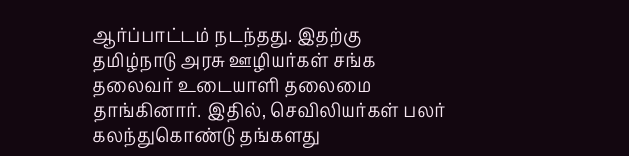ஆர்ப்பாட்டம் நடந்தது. இதற்கு தமிழ்நாடு அரசு ஊழியர்கள் சங்க தலைவர் உடையாளி தலைமை தாங்கினார். இதில், செவிலியர்கள் பலர் கலந்துகொண்டு தங்களது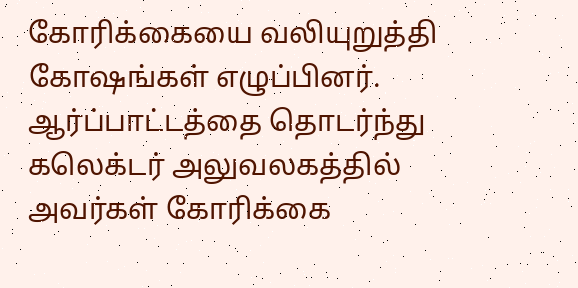கோரிக்கையை வலியுறுத்தி கோஷங்கள் எழுப்பினர். ஆர்ப்பாட்டத்தை தொடர்ந்து கலெக்டர் அலுவலகத்தில் அவர்கள் கோரிக்கை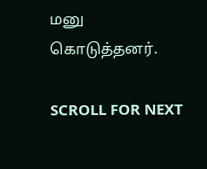மனு கொடுத்தனர்.

SCROLL FOR NEXT